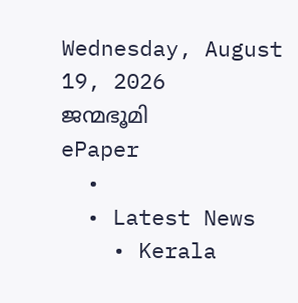Wednesday, August 19, 2026
ജന്മഭൂമി
ePaper
  •
  • Latest News
    • Kerala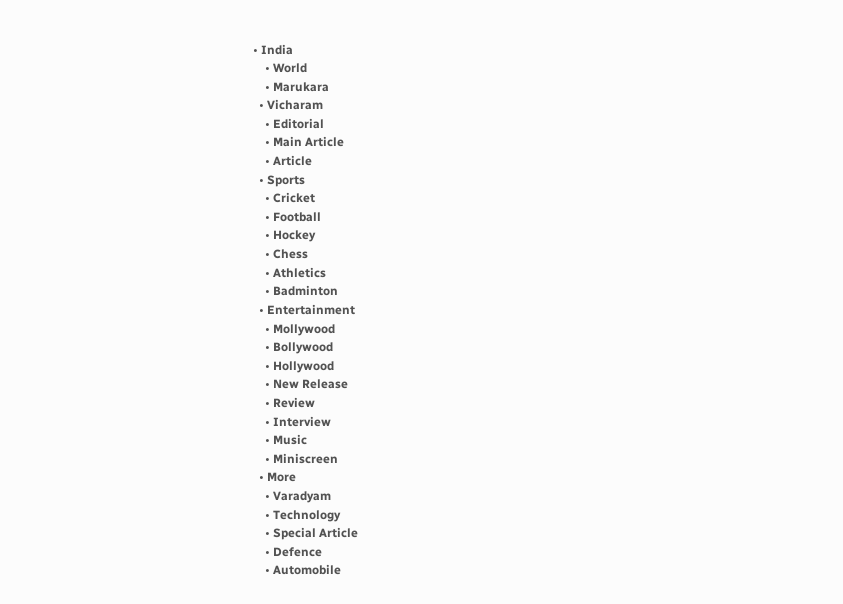• India
    • World
    • Marukara
  • Vicharam
    • Editorial
    • Main Article
    • Article
  • Sports
    • Cricket
    • Football
    • Hockey
    • Chess
    • Athletics
    • Badminton
  • Entertainment
    • Mollywood
    • Bollywood
    • Hollywood
    • New Release
    • Review
    • Interview
    • Music
    • Miniscreen
  • More
    • Varadyam
    • Technology
    • Special Article
    • Defence
    • Automobile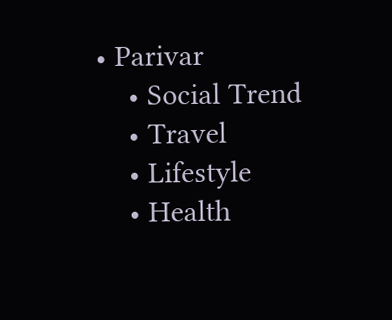• Parivar
    • Social Trend
    • Travel
    • Lifestyle
    • Health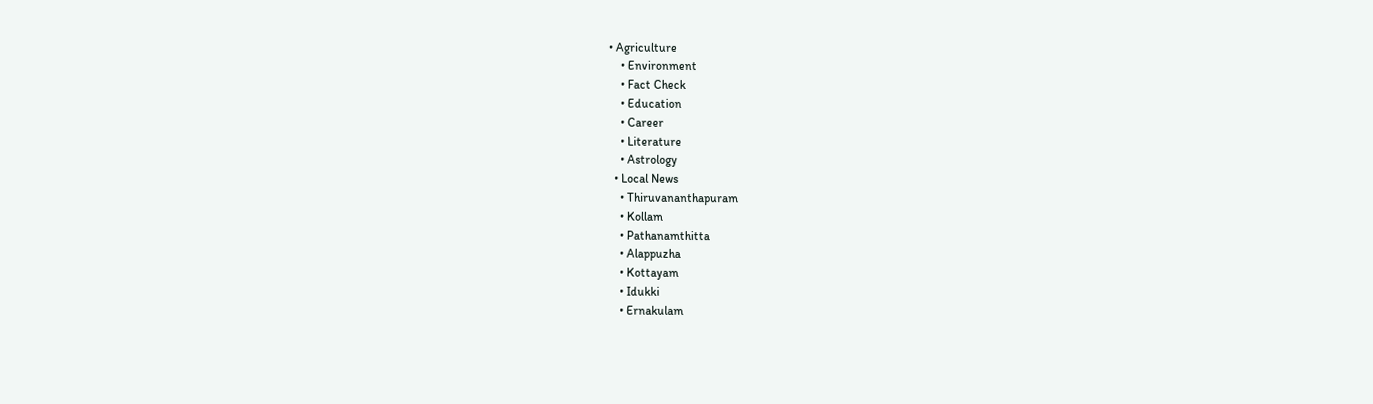• Agriculture
    • Environment
    • Fact Check
    • Education
    • Career
    • Literature
    • Astrology
  • Local News
    • Thiruvananthapuram
    • Kollam
    • Pathanamthitta
    • Alappuzha
    • Kottayam
    • Idukki
    • Ernakulam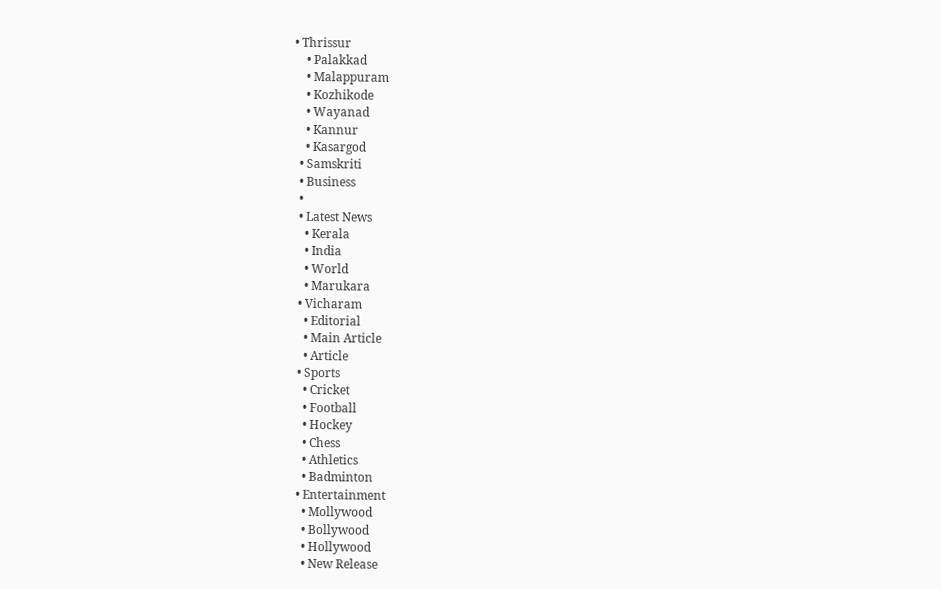• Thrissur
    • Palakkad
    • Malappuram
    • Kozhikode
    • Wayanad
    • Kannur
    • Kasargod
  • Samskriti
  • Business
  •
  • Latest News
    • Kerala
    • India
    • World
    • Marukara
  • Vicharam
    • Editorial
    • Main Article
    • Article
  • Sports
    • Cricket
    • Football
    • Hockey
    • Chess
    • Athletics
    • Badminton
  • Entertainment
    • Mollywood
    • Bollywood
    • Hollywood
    • New Release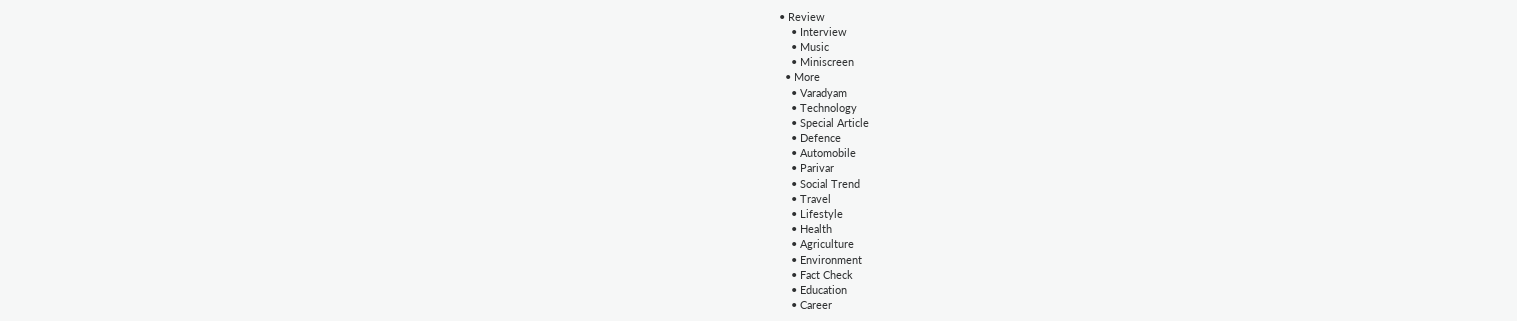• Review
    • Interview
    • Music
    • Miniscreen
  • More
    • Varadyam
    • Technology
    • Special Article
    • Defence
    • Automobile
    • Parivar
    • Social Trend
    • Travel
    • Lifestyle
    • Health
    • Agriculture
    • Environment
    • Fact Check
    • Education
    • Career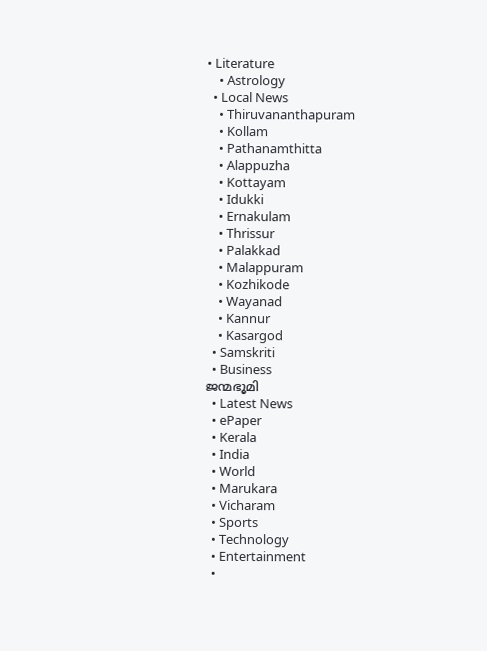• Literature
    • Astrology
  • Local News
    • Thiruvananthapuram
    • Kollam
    • Pathanamthitta
    • Alappuzha
    • Kottayam
    • Idukki
    • Ernakulam
    • Thrissur
    • Palakkad
    • Malappuram
    • Kozhikode
    • Wayanad
    • Kannur
    • Kasargod
  • Samskriti
  • Business
ജന്മഭൂമി
  • Latest News
  • ePaper
  • Kerala
  • India
  • World
  • Marukara
  • Vicharam
  • Sports
  • Technology
  • Entertainment
  •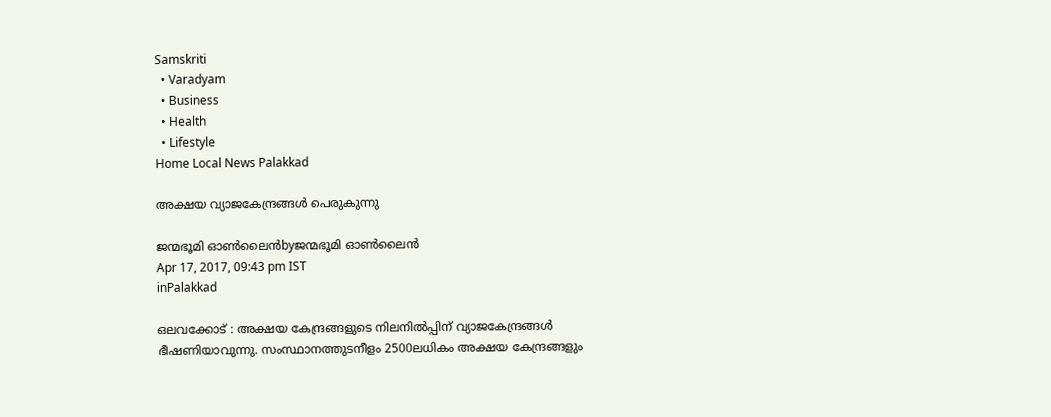Samskriti
  • Varadyam
  • Business
  • Health
  • Lifestyle
Home Local News Palakkad

അക്ഷയ വ്യാജകേന്ദ്രങ്ങള്‍ പെരുകുന്നു

ജന്മഭൂമി ഓണ്‍ലൈന്‍byജന്മഭൂമി ഓണ്‍ലൈന്‍
Apr 17, 2017, 09:43 pm IST
inPalakkad

ഒലവക്കോട് : അക്ഷയ കേന്ദ്രങ്ങളുടെ നിലനില്‍പ്പിന് വ്യാജകേന്ദ്രങ്ങള്‍ ഭീഷണിയാവുന്നു. സംസ്ഥാനത്തുടനീളം 2500ലധികം അക്ഷയ കേന്ദ്രങ്ങളും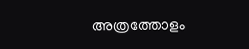അത്രത്തോളം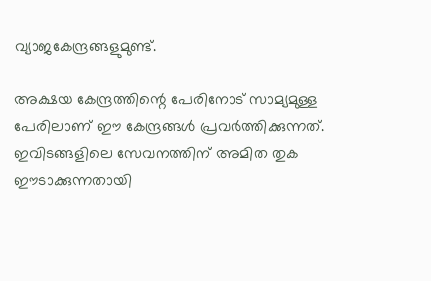വ്യാജകേന്ദ്രങ്ങളുമുണ്ട്.

അക്ഷയ കേന്ദ്രത്തിന്റെ പേരിനോട് സാമ്യമുള്ള പേരിലാണ് ഈ കേന്ദ്രങ്ങള്‍ പ്രവര്‍ത്തിക്കുന്നത്. ഇവിടങ്ങളിലെ സേവനത്തിന് അമിത തുക ഈടാക്കുന്നതായി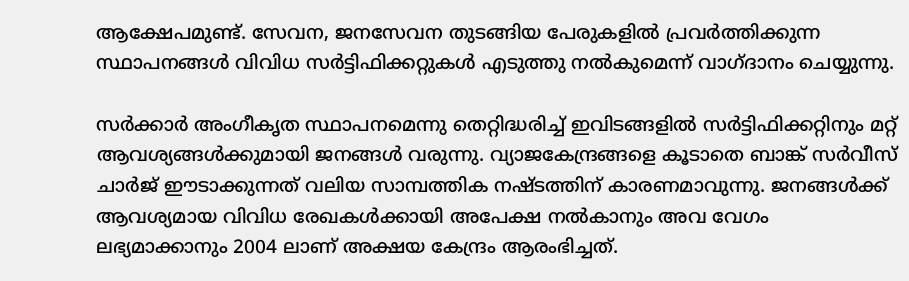ആക്ഷേപമുണ്ട്. സേവന, ജനസേവന തുടങ്ങിയ പേരുകളില്‍ പ്രവര്‍ത്തിക്കുന്ന സ്ഥാപനങ്ങള്‍ വിവിധ സര്‍ട്ടിഫിക്കറ്റുകള്‍ എടുത്തു നല്‍കുമെന്ന് വാഗ്ദാനം ചെയ്യുന്നു.

സര്‍ക്കാര്‍ അംഗീകൃത സ്ഥാപനമെന്നു തെറ്റിദ്ധരിച്ച് ഇവിടങ്ങളില്‍ സര്‍ട്ടിഫിക്കറ്റിനും മറ്റ് ആവശ്യങ്ങള്‍ക്കുമായി ജനങ്ങള്‍ വരുന്നു. വ്യാജകേന്ദ്രങ്ങളെ കൂടാതെ ബാങ്ക് സര്‍വീസ് ചാര്‍ജ് ഈടാക്കുന്നത് വലിയ സാമ്പത്തിക നഷ്ടത്തിന് കാരണമാവുന്നു. ജനങ്ങള്‍ക്ക് ആവശ്യമായ വിവിധ രേഖകള്‍ക്കായി അപേക്ഷ നല്‍കാനും അവ വേഗം ലഭ്യമാക്കാനും 2004 ലാണ് അക്ഷയ കേന്ദ്രം ആരംഭിച്ചത്.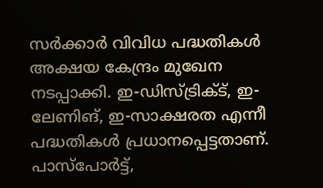സര്‍ക്കാര്‍ വിവിധ പദ്ധതികള്‍ അക്ഷയ കേന്ദ്രം മുഖേന നടപ്പാക്കി. ഇ-ഡിസ്ട്രിക്ട്, ഇ-ലേണിങ്, ഇ-സാക്ഷരത എന്നീ പദ്ധതികള്‍ പ്രധാനപ്പെട്ടതാണ്. പാസ്‌പോര്‍ട്ട്,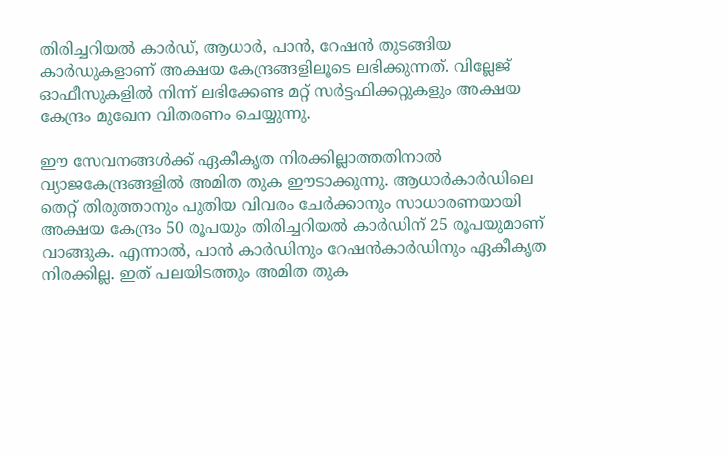തിരിച്ചറിയല്‍ കാര്‍ഡ്, ആധാര്‍, പാന്‍, റേഷന്‍ തുടങ്ങിയ കാര്‍ഡുകളാണ് അക്ഷയ കേന്ദ്രങ്ങളിലൂടെ ലഭിക്കുന്നത്. വില്ലേജ് ഓഫീസുകളില്‍ നിന്ന് ലഭിക്കേണ്ട മറ്റ് സര്‍ട്ടഫിക്കറ്റുകളും അക്ഷയ കേന്ദ്രം മുഖേന വിതരണം ചെയ്യുന്നു.

ഈ സേവനങ്ങള്‍ക്ക് ഏകീകൃത നിരക്കില്ലാത്തതിനാല്‍ വ്യാജകേന്ദ്രങ്ങളില്‍ അമിത തുക ഈടാക്കുന്നു. ആധാര്‍കാര്‍ഡിലെ തെറ്റ് തിരുത്താനും പുതിയ വിവരം ചേര്‍ക്കാനും സാധാരണയായി അക്ഷയ കേന്ദ്രം 50 രൂപയും തിരിച്ചറിയല്‍ കാര്‍ഡിന് 25 രൂപയുമാണ് വാങ്ങുക. എന്നാല്‍, പാന്‍ കാര്‍ഡിനും റേഷന്‍കാര്‍ഡിനും ഏകീകൃത നിരക്കില്ല. ഇത് പലയിടത്തും അമിത തുക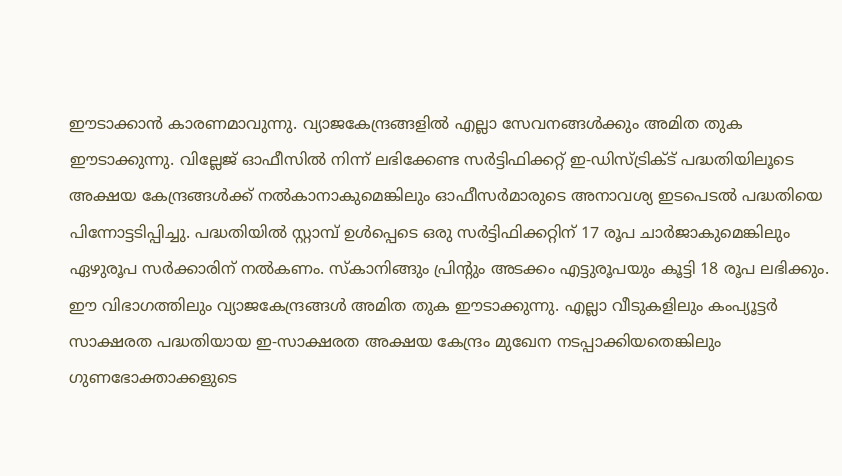ഈടാക്കാന്‍ കാരണമാവുന്നു. വ്യാജകേന്ദ്രങ്ങളില്‍ എല്ലാ സേവനങ്ങള്‍ക്കും അമിത തുക ഈടാക്കുന്നു. വില്ലേജ് ഓഫീസില്‍ നിന്ന് ലഭിക്കേണ്ട സര്‍ട്ടിഫിക്കറ്റ് ഇ-ഡിസ്ട്രിക്ട് പദ്ധതിയിലൂടെ അക്ഷയ കേന്ദ്രങ്ങള്‍ക്ക് നല്‍കാനാകുമെങ്കിലും ഓഫീസര്‍മാരുടെ അനാവശ്യ ഇടപെടല്‍ പദ്ധതിയെ പിന്നോട്ടടിപ്പിച്ചു. പദ്ധതിയില്‍ സ്റ്റാമ്പ് ഉള്‍പ്പെടെ ഒരു സര്‍ട്ടിഫിക്കറ്റിന് 17 രൂപ ചാര്‍ജാകുമെങ്കിലും ഏഴുരൂപ സര്‍ക്കാരിന് നല്‍കണം. സ്‌കാനിങ്ങും പ്രിന്റും അടക്കം എട്ടുരൂപയും കൂട്ടി 18 രൂപ ലഭിക്കും. ഈ വിഭാഗത്തിലും വ്യാജകേന്ദ്രങ്ങള്‍ അമിത തുക ഈടാക്കുന്നു. എല്ലാ വീടുകളിലും കംപ്യൂട്ടര്‍ സാക്ഷരത പദ്ധതിയായ ഇ-സാക്ഷരത അക്ഷയ കേന്ദ്രം മുഖേന നടപ്പാക്കിയതെങ്കിലും ഗുണഭോക്താക്കളുടെ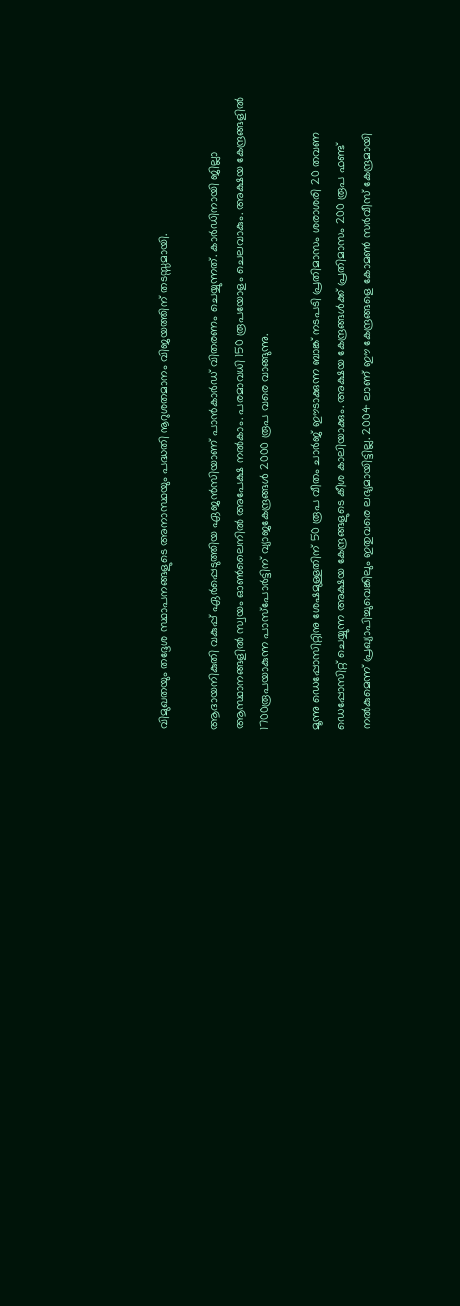വിമുഖതയും തദ്ദേശ സ്ഥാപനങ്ങളുടെ അനാസ്ഥയും പദ്ധതി നൂറുശതമാനം വിജയത്തിന് തടസ്സമായി.

ആദായനികുതി വകുപ്പ് ഏര്‍പ്പെടുത്തിയ ഏജന്‍സിയാണ് പാന്‍കാര്‍ഡ് വിതരണം ചെയ്യുന്നത്. കാര്‍ഡിനായി ജില്ലാ ആസ്ഥാനങ്ങളില്‍ സ്വയം ഓണ്‍ലൈനില്‍ അപേക്ഷ നല്‍കാം. പരമാവധി 150 രൂപയോളം ചെലവാകും. അക്ഷയ കേന്ദ്രങ്ങളില്‍ 1700രൂപയാകുന്ന പാസ്‌പോര്‍ട്ടിന് വ്യാജകേന്ദ്രങ്ങള്‍ 2000 രൂപ വരെ വാങ്ങുന്നു.

മൂന്നു ഡെപ്പോസിറ്റിനു ശേഷമുള്ളതിന് 50 രൂപ വീതം ചാര്‍ജ് ഈടാക്കുന്ന ബാങ്ക് നടപടി പ്രതിമാസം ശരാശരി 20 തവണ ഡെപ്പോസിറ്റ് ചെയ്യുന്ന അക്ഷയ കേന്ദ്രങ്ങളുടെ കീശ കാലിയാക്കും. അക്ഷയ കേന്ദ്രങ്ങള്‍ക്ക് പ്രതിമാസം 200 രൂപ ഫണ്ട് നല്‍കുമെന്ന് പ്രഖ്യാപിച്ചുവെങ്കിലും ഇതുവരെ ലഭ്യമായിട്ടില്ല. 2004 ലാണ് ഈ കേന്ദ്രങ്ങളെ കോമണ്‍ സര്‍വീസ് കേന്ദ്രമായി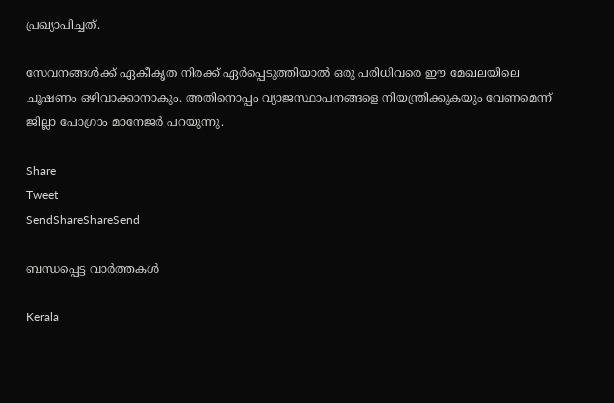പ്രഖ്യാപിച്ചത്.

സേവനങ്ങള്‍ക്ക് ഏകീകൃത നിരക്ക് ഏര്‍പ്പെടുത്തിയാല്‍ ഒരു പരിധിവരെ ഈ മേഖലയിലെ ചൂഷണം ഒഴിവാക്കാനാകും. അതിനൊപ്പം വ്യാജസ്ഥാപനങ്ങളെ നിയന്ത്രിക്കുകയും വേണമെന്ന് ജില്ലാ പോഗ്രാം മാനേജര്‍ പറയുന്നു.

Share
Tweet
SendShareShareSend

ബന്ധപ്പെട്ട വാര്‍ത്തകള്‍

Kerala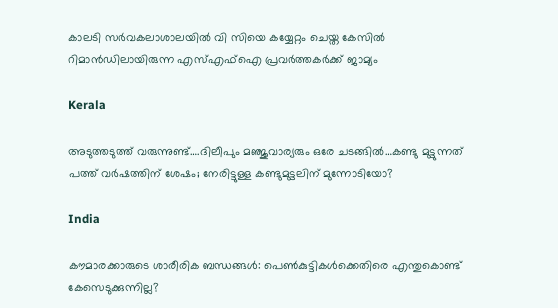കാലടി സര്‍വകലാശാലയില്‍ വി സിയെ കയ്യേറ്റം ചെയ്ത കേസില്‍ റിമാന്‍ഡിലായിരുന്ന എസ്എഫ്‌ഐ പ്രവര്‍ത്തകര്‍ക്ക് ജാമ്യം

Kerala

അടുത്തടുത്ത് വരുന്നുണ്ട്….ദിലീപും മഞ്ജുവാര്യരും ഒരേ ചടങ്ങില്‍…കണ്ടു മുട്ടുന്നത് പത്ത് വര്‍ഷത്തിന് ശേഷം; നേരിട്ടുള്ള കണ്ടുമുട്ടലിന് മുന്നോടിയോ?

India

കൗമാരക്കാരുടെ ശാരീരിക ബന്ധങ്ങള്‍: പെണ്‍കുട്ടികള്‍ക്കെതിരെ എന്തുകൊണ്ട് കേസെടുക്കുന്നില്ല?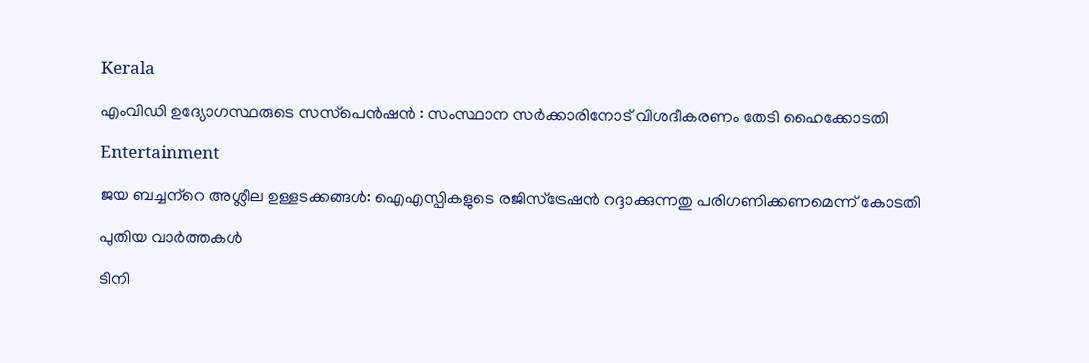Kerala

എംവിഡി ഉദ്യോഗസ്ഥരുടെ സസ്‌പെന്‍ഷന്‍ : സംസ്ഥാന സര്‍ക്കാരിനോട് വിശദീകരണം തേടി ഹൈക്കോടതി

Entertainment

ജയ ബച്ചന്‌റെ അശ്ലീല ഉള്ളടക്കങ്ങള്‍: ഐഎസ്പികളുടെ രജിസ്‌ട്രേഷന്‍ റദ്ദാക്കുന്നതു പരിഗണിക്കണമെന്ന് കോടതി

പുതിയ വാര്‍ത്തകള്‍

ടിനി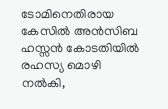ടോമിനെതിരായ കേസില്‍ അന്‍സിബ ഹസ്സന്‍ കോടതിയില്‍ രഹസ്യ മൊഴി നല്‍കി,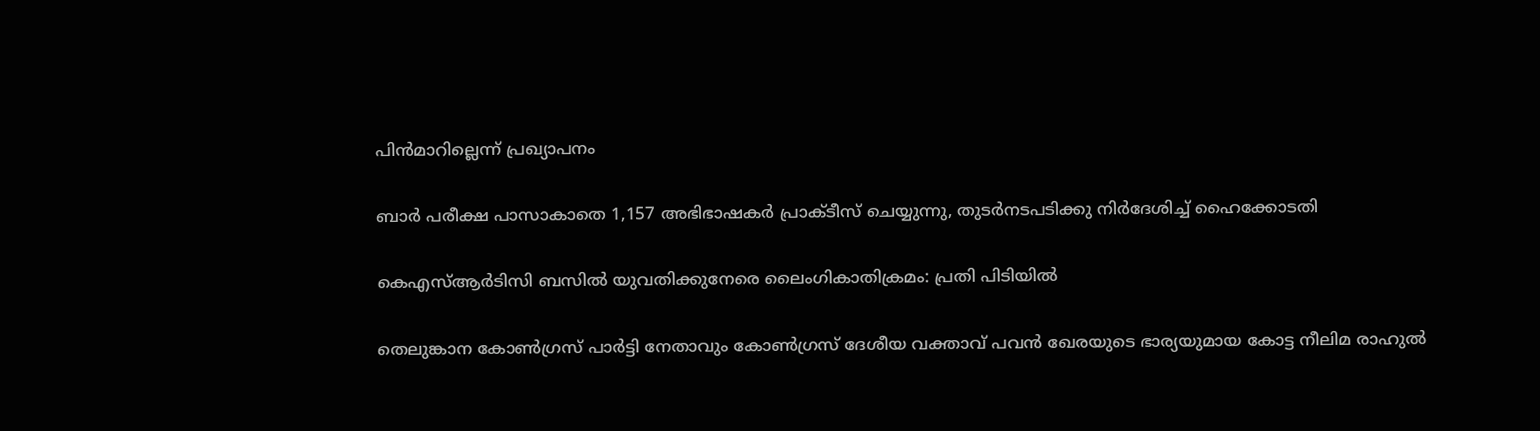പിന്‍മാറില്ലെന്ന് പ്രഖ്യാപനം

ബാര്‍ പരീക്ഷ പാസാകാതെ 1,157 അഭിഭാഷകര്‍ പ്രാക്ടീസ് ചെയ്യുന്നു, തുടര്‍നടപടിക്കു നിര്‍ദേശിച്ച് ഹൈക്കോടതി

കെഎസ്ആര്‍ടിസി ബസില്‍ യുവതിക്കുനേരെ ലൈംഗികാതിക്രമം: പ്രതി പിടിയില്‍

തെലുങ്കാന കോണ്‍ഗ്രസ് പാര്‍ട്ടി നേതാവും കോണ്‍ഗ്രസ് ദേശീയ വക്താവ് പവന്‍ ഖേരയുടെ ഭാര്യയുമായ കോട്ട നീലിമ രാഹുല്‍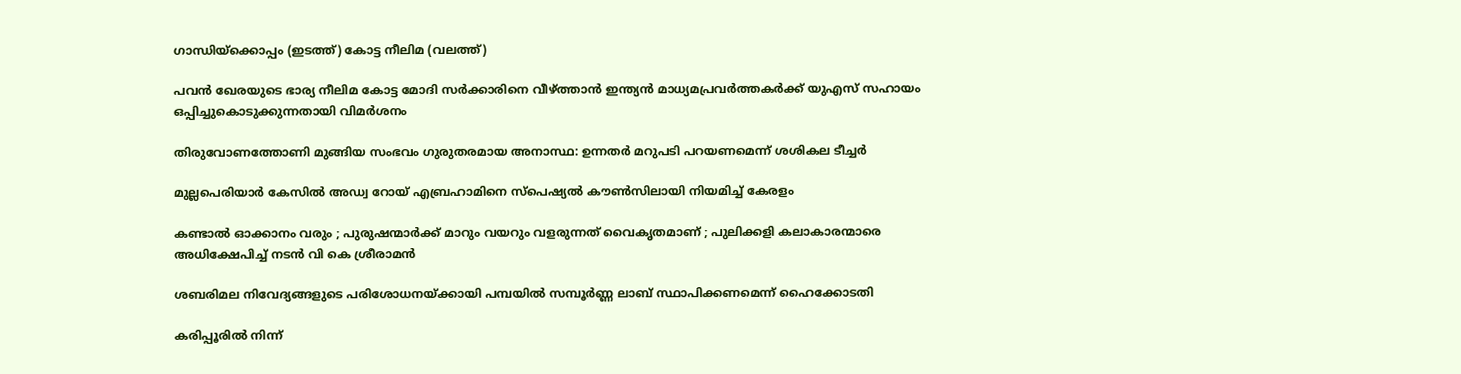ഗാന്ധിയ്ക്കൊപ്പം (ഇടത്ത്) കോട്ട നീലിമ (വലത്ത്)

പവന്‍ ഖേരയുടെ ഭാര്യ നീലിമ കോട്ട മോദി സര്‍ക്കാരിനെ വീഴ്‌ത്താന്‍ ഇന്ത്യന്‍ മാധ്യമപ്രവര്‍ത്തകര്‍ക്ക് യുഎസ് സഹായം ഒപ്പിച്ചുകൊടുക്കുന്നതായി വിമര്‍ശനം

തിരുവോണത്തോണി മുങ്ങിയ സംഭവം ഗുരുതരമായ അനാസ്ഥ: ഉന്നതര്‍ മറുപടി പറയണമെന്ന് ശശികല ടീച്ചര്‍

മുല്ലപെരിയാര്‍ കേസില്‍ അഡ്വ റോയ് എബ്രഹാമിനെ സ്‌പെഷ്യല്‍ കൗണ്‍സിലായി നിയമിച്ച് കേരളം

കണ്ടാൽ ഓക്കാനം വരും ; പുരുഷന്മാർക്ക് മാറും വയറും വളരുന്നത് വൈകൃതമാണ് ; പുലിക്കളി കലാകാരന്മാരെ അധിക്ഷേപിച്ച് നടൻ വി കെ ശ്രീരാമൻ

ശബരിമല നിവേദ്യങ്ങളുടെ പരിശോധനയ്‌ക്കായി പമ്പയില്‍ സമ്പൂര്‍ണ്ണ ലാബ് സ്ഥാപിക്കണമെന്ന് ഹൈക്കോടതി

കരിപ്പൂരില്‍ നിന്ന്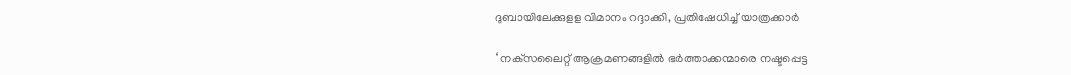ദുബായിലേക്കുളള വിമാനം റദ്ദാക്കി, പ്രതിഷേധിച്ച് യാത്രക്കാര്‍

‘ നക്‌സലൈറ്റ് ആക്രമണങ്ങളിൽ ഭർത്താക്കന്മാരെ നഷ്ടപ്പെട്ട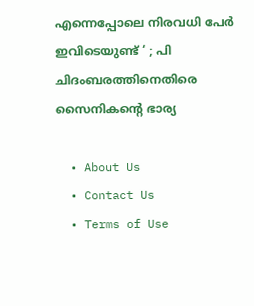എന്നെപ്പോലെ നിരവധി പേർ ഇവിടെയുണ്ട് ‘ ; പി ചിദംബരത്തിനെതിരെ സൈനികന്റെ ഭാര്യ

  • About Us
  • Contact Us
  • Terms of Use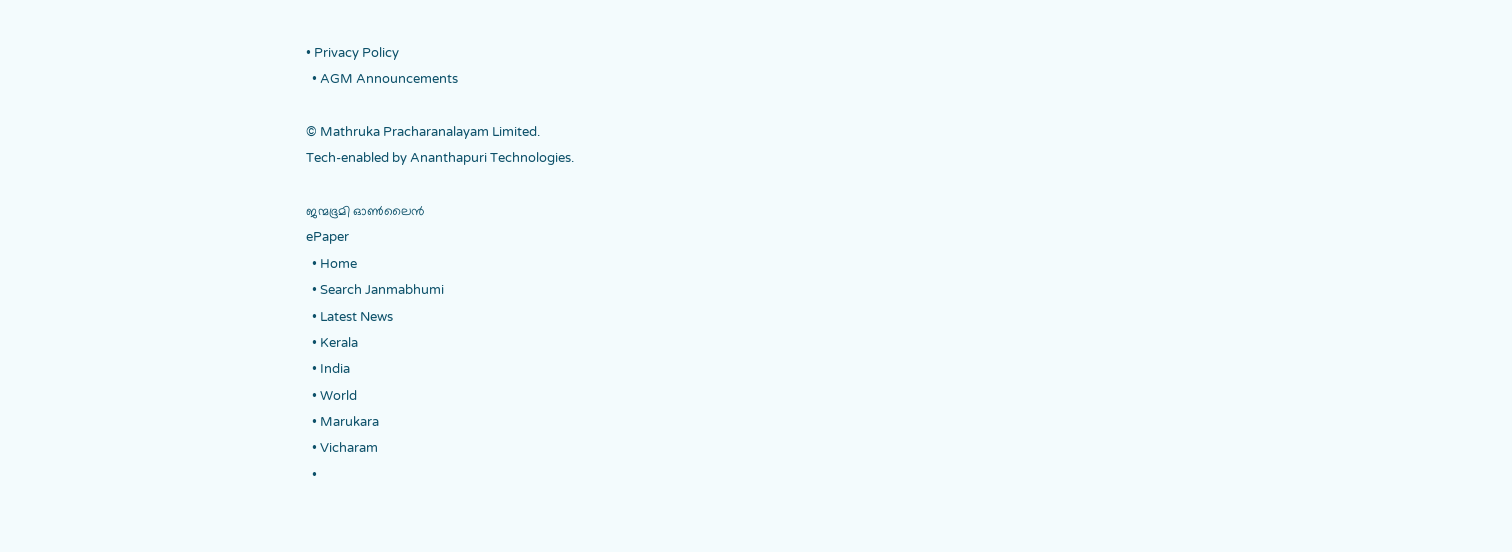• Privacy Policy
  • AGM Announcements

© Mathruka Pracharanalayam Limited.
Tech-enabled by Ananthapuri Technologies.

ജന്മഭൂമി ഓണ്‍ലൈന്‍
ePaper
  • Home
  • Search Janmabhumi
  • Latest News
  • Kerala
  • India
  • World
  • Marukara
  • Vicharam
  •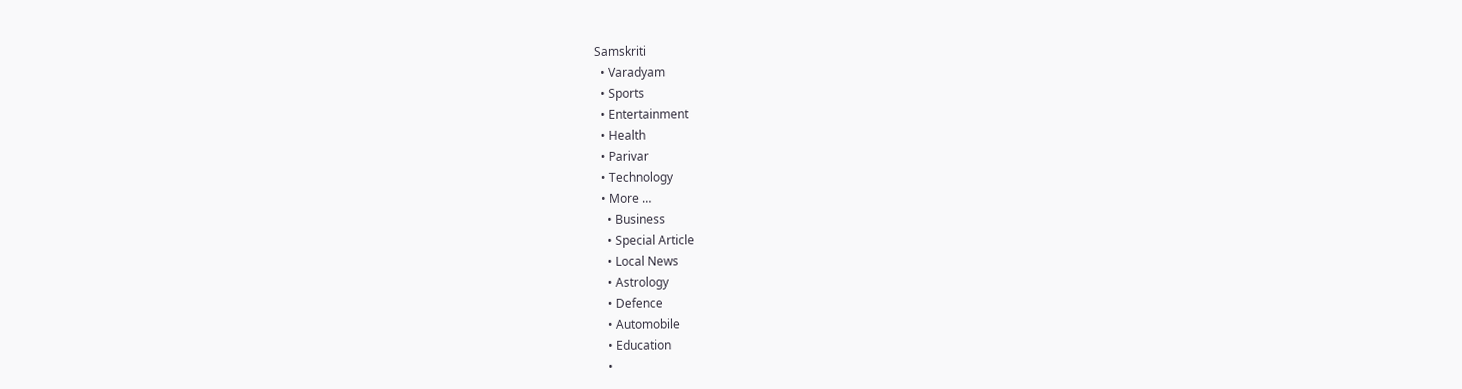Samskriti
  • Varadyam
  • Sports
  • Entertainment
  • Health
  • Parivar
  • Technology
  • More …
    • Business
    • Special Article
    • Local News
    • Astrology
    • Defence
    • Automobile
    • Education
    •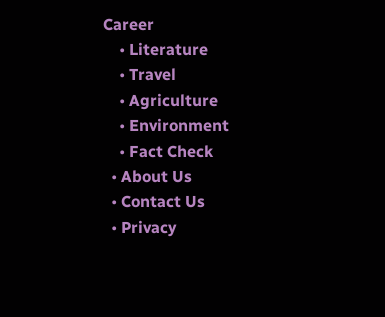Career
    • Literature
    • Travel
    • Agriculture
    • Environment
    • Fact Check
  • About Us
  • Contact Us
  • Privacy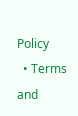Policy
  • Terms and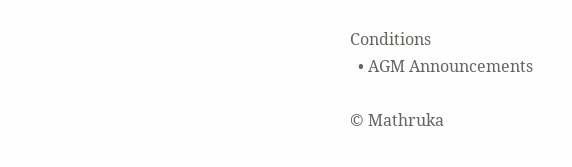Conditions
  • AGM Announcements

© Mathruka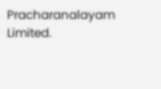Pracharanalayam Limited.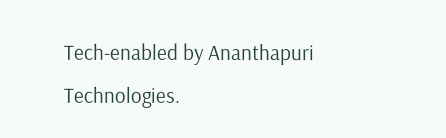Tech-enabled by Ananthapuri Technologies.